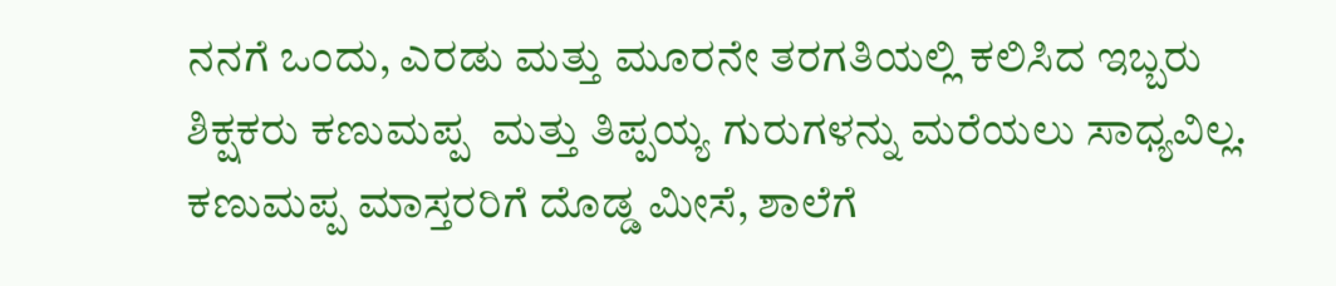ನನಗೆ ಒಂದು, ಎರಡು ಮತ್ತು ಮೂರನೇ ತರಗತಿಯಲ್ಲಿ ಕಲಿಸಿದ ಇಬ್ಬರು ಶಿಕ್ಷಕರು ಕಣುಮಪ್ಪ  ಮತ್ತು ತಿಪ್ಪಯ್ಯ ಗುರುಗಳನ್ನು ಮರೆಯಲು ಸಾಧ್ಯವಿಲ್ಲ. ಕಣುಮಪ್ಪ ಮಾಸ್ತರರಿಗೆ ದೊಡ್ಡ ಮೀಸೆ, ಶಾಲೆಗೆ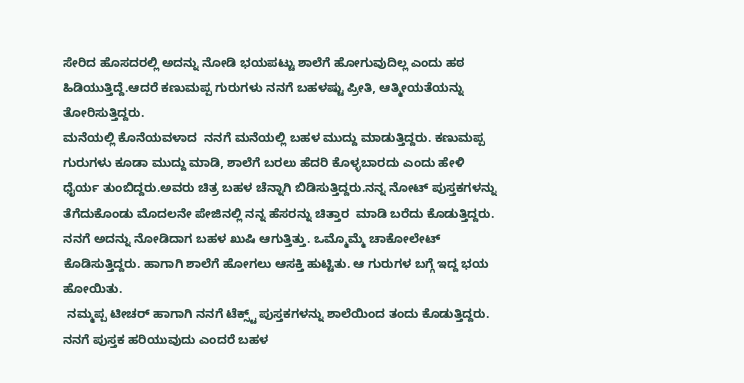ಸೇರಿದ ಹೊಸದರಲ್ಲಿ ಅದನ್ನು ನೋಡಿ ಭಯಪಟ್ಟು ಶಾಲೆಗೆ ಹೋಗುವುದಿಲ್ಲ ಎಂದು ಹಠ ಹಿಡಿಯುತ್ತಿದ್ದೆ.ಆದರೆ ಕಣುಮಪ್ಪ ಗುರುಗಳು ನನಗೆ ಬಹಳಷ್ಟು ಪ್ರೀತಿ, ಆತ್ಮೀಯತೆಯನ್ನು ತೋರಿಸುತ್ತಿದ್ದರು.
ಮನೆಯಲ್ಲಿ ಕೊನೆಯವಳಾದ  ನನಗೆ ಮನೆಯಲ್ಲಿ ಬಹಳ ಮುದ್ದು ಮಾಡುತ್ತಿದ್ದರು. ಕಣುಮಪ್ಪ ಗುರುಗಳು ಕೂಡಾ ಮುದ್ದು ಮಾಡಿ, ಶಾಲೆಗೆ ಬರಲು ಹೆದರಿ ಕೊಳ್ಳಬಾರದು ಎಂದು ಹೇಳಿ ಧೈರ್ಯ ತುಂಬಿದ್ದರು.ಅವರು ಚಿತ್ರ ಬಹಳ ಚೆನ್ನಾಗಿ ಬಿಡಿಸುತ್ತಿದ್ದರು.ನನ್ನ ನೋಟ್ ಪುಸ್ತಕಗಳನ್ನು ತೆಗೆದುಕೊಂಡು ಮೊದಲನೇ ಪೇಜಿನಲ್ಲಿ ನನ್ನ ಹೆಸರನ್ನು ಚಿತ್ತಾರ  ಮಾಡಿ ಬರೆದು ಕೊಡುತ್ತಿದ್ದರು. ನನಗೆ ಅದನ್ನು ನೋಡಿದಾಗ ಬಹಳ ಖುಷಿ ಆಗುತ್ತಿತ್ತು. ಒಮ್ಮೊಮ್ಮೆ ಚಾಕೋಲೇಟ್ ಕೊಡಿಸುತ್ತಿದ್ದರು. ಹಾಗಾಗಿ ಶಾಲೆಗೆ ಹೋಗಲು ಆಸಕ್ತಿ ಹುಟ್ಟಿತು. ಆ ಗುರುಗಳ ಬಗ್ಗೆ ಇದ್ದ ಭಯ  ಹೋಯಿತು.
 ನಮ್ಮಪ್ಪ ಟೀಚರ್ ಹಾಗಾಗಿ ನನಗೆ ಟೆಕ್ಸ್ಟ್ ಪುಸ್ತಕಗಳನ್ನು ಶಾಲೆಯಿಂದ ತಂದು ಕೊಡುತ್ತಿದ್ದರು. ನನಗೆ ಪುಸ್ತಕ ಹರಿಯುವುದು ಎಂದರೆ ಬಹಳ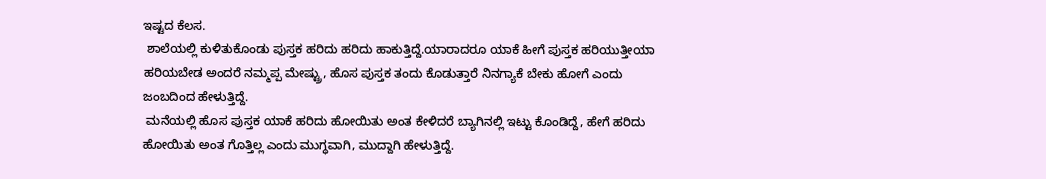ಇಷ್ಟದ ಕೆಲಸ.
 ಶಾಲೆಯಲ್ಲಿ ಕುಳಿತುಕೊಂಡು ಪುಸ್ತಕ ಹರಿದು ಹರಿದು ಹಾಕುತ್ತಿದ್ದೆ.ಯಾರಾದರೂ ಯಾಕೆ ಹೀಗೆ ಪುಸ್ತಕ ಹರಿಯುತ್ತೀಯಾ ಹರಿಯಬೇಡ ಅಂದರೆ ನಮ್ಮಪ್ಪ ಮೇಷ್ಟ್ರು, ಹೊಸ ಪುಸ್ತಕ ತಂದು ಕೊಡುತ್ತಾರೆ ನಿನಗ್ಯಾಕೆ ಬೇಕು ಹೋಗೆ ಎಂದು ಜಂಬದಿಂದ ಹೇಳುತ್ತಿದ್ದೆ.
 ಮನೆಯಲ್ಲಿ ಹೊಸ ಪುಸ್ತಕ ಯಾಕೆ ಹರಿದು ಹೋಯಿತು ಅಂತ ಕೇಳಿದರೆ ಬ್ಯಾಗಿನಲ್ಲಿ ಇಟ್ಟು ಕೊಂಡಿದ್ದೆ, ಹೇಗೆ ಹರಿದು ಹೋಯಿತು ಅಂತ ಗೊತ್ತಿಲ್ಲ ಎಂದು ಮುಗ್ಧವಾಗಿ, ಮುದ್ದಾಗಿ ಹೇಳುತ್ತಿದ್ದೆ.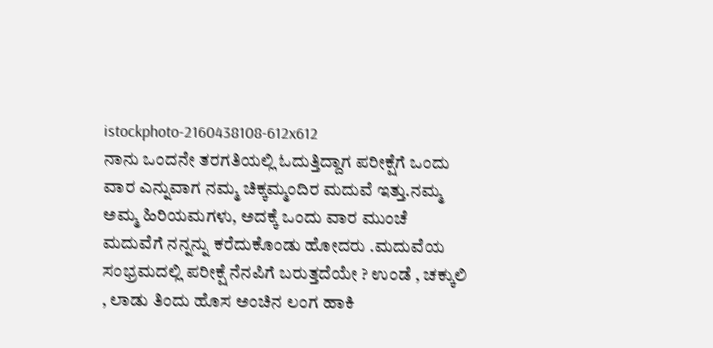istockphoto-2160438108-612x612
ನಾನು ಒಂದನೇ ತರಗತಿಯಲ್ಲಿ ಓದುತ್ತಿದ್ದಾಗ ಪರೀಕ್ಷೆಗೆ ಒಂದು ವಾರ ಎನ್ನುವಾಗ ನಮ್ಮ ಚಿಕ್ಕಮ್ಮಂದಿರ ಮದುವೆ ಇತ್ತು.ನಮ್ಮ ಅಮ್ಮ ಹಿರಿಯಮಗಳು, ಅದಕ್ಕೆ ಒಂದು ವಾರ ಮುಂಚೆ ಮದುವೆಗೆ ನನ್ನನ್ನು ಕರೆದುಕೊಂಡು ಹೋದರು .ಮದುವೆಯ ಸಂಭ್ರಮದಲ್ಲಿ ಪರೀಕ್ಷೆ ನೆನಪಿಗೆ ಬರುತ್ತದೆಯೇ ? ಉಂಡೆ , ಚಕ್ಕುಲಿ , ಲಾಡು ತಿಂದು ಹೊಸ ಅಂಚಿನ ಲಂಗ ಹಾಕಿ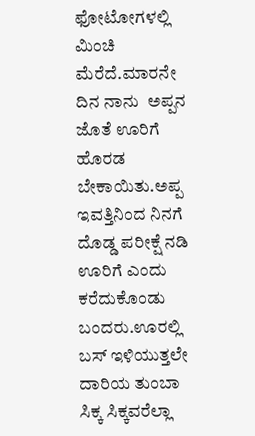ಫೋಟೋಗಳಲ್ಲಿ ಮಿಂಚಿ ಮೆರೆದೆ.ಮಾರನೇ ದಿನ ನಾನು  ಅಪ್ಪನ ಜೊತೆ ಊರಿಗೆ ಹೊರಡ ಬೇಕಾಯಿತು.ಅಪ್ಪ ಇವತ್ತಿನಿಂದ ನಿನಗೆ ದೊಡ್ಡ ಪರೀಕ್ಷೆ ನಡಿ ಊರಿಗೆ ಎಂದು ಕರೆದುಕೊಂಡು ಬಂದರು.ಊರಲ್ಲಿ ಬಸ್ ಇಳಿಯುತ್ತಲೇ ದಾರಿಯ ತುಂಬಾ ಸಿಕ್ಕ ಸಿಕ್ಕವರೆಲ್ಲಾ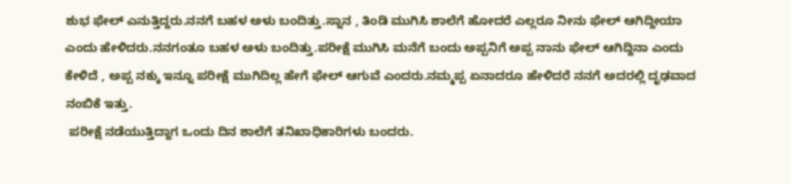ಶುಭ ಫೇಲ್ ಎನುತ್ತಿದ್ದರು.ನನಗೆ ಬಹಳ ಅಳು ಬಂದಿತ್ತು.ಸ್ನಾನ , ತಿಂಡಿ ಮುಗಿಸಿ ಶಾಲೆಗೆ ಹೋದರೆ ಎಲ್ಲರೂ ನೀನು ಫೇಲ್ ಆಗಿದ್ದೀಯಾ ಎಂದು ಹೇಳಿದರು.ನನಗಂತೂ ಬಹಳ ಅಳು ಬಂದಿತ್ತು.ಪರೀಕ್ಷೆ ಮುಗಿಸಿ ಮನೆಗೆ ಬಂದು ಅಪ್ಪನಿಗೆ ಅಪ್ಪ ನಾನು ಫೇಲ್ ಆಗಿದ್ದಿನಾ ಎಂದು ಕೇಳಿದೆ , ಅಪ್ಪ ನಕ್ಕು ಇನ್ನೂ ಪರೀಕ್ಷೆ ಮುಗಿದಿಲ್ಲ ಹೇಗೆ ಫೇಲ್ ಆಗುವೆ ಎಂದರು.ನಮ್ಮಪ್ಪ ಏನಾದರೂ ಹೇಳಿದರೆ ನನಗೆ ಅದರಲ್ಲಿ ದೃಢವಾದ ನಂಬಿಕೆ ಇತ್ತು.
 ಪರೀಕ್ಷೆ ನಡೆಯುತ್ತಿದ್ದಾಗ ಒಂದು ದಿನ ಶಾಲೆಗೆ ತನಿಖಾಧಿಕಾರಿಗಳು ಬಂದರು.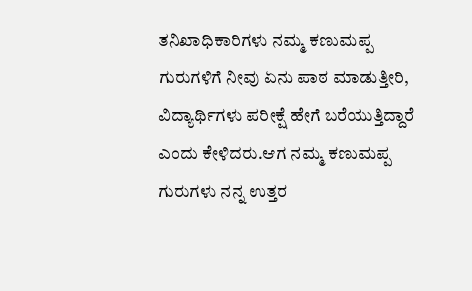ತನಿಖಾಧಿಕಾರಿಗಳು ನಮ್ಮ ಕಣುಮಪ್ಪ  ಗುರುಗಳಿಗೆ ನೀವು ಏನು ಪಾಠ ಮಾಡುತ್ತೀರಿ, ವಿದ್ಯಾರ್ಥಿಗಳು ಪರೀಕ್ಷೆ ಹೇಗೆ ಬರೆಯುತ್ತಿದ್ದಾರೆ ಎಂದು ಕೇಳಿದರು.ಆಗ ನಮ್ಮ ಕಣುಮಪ್ಪ ಗುರುಗಳು ನನ್ನ ಉತ್ತರ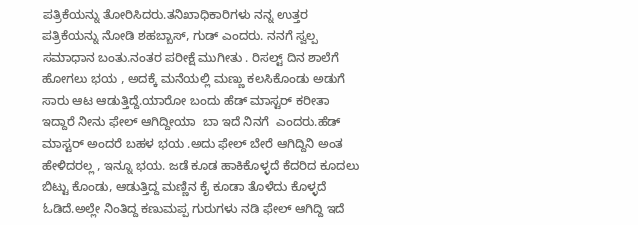ಪತ್ರಿಕೆಯನ್ನು ತೋರಿಸಿದರು.ತನಿಖಾಧಿಕಾರಿಗಳು ನನ್ನ ಉತ್ತರ ಪತ್ರಿಕೆಯನ್ನು ನೋಡಿ ಶಹಬ್ಬಾಸ್, ಗುಡ್ ಎಂದರು. ನನಗೆ ಸ್ವಲ್ಪ ಸಮಾಧಾನ ಬಂತು.ನಂತರ ಪರೀಕ್ಷೆ ಮುಗೀತು . ರಿಸಲ್ಟ್ ದಿನ ಶಾಲೆಗೆ ಹೋಗಲು ಭಯ , ಅದಕ್ಕೆ ಮನೆಯಲ್ಲಿ ಮಣ್ಣು ಕಲಸಿಕೊಂಡು ಅಡುಗೆ ಸಾರು ಆಟ ಆಡುತ್ತಿದ್ದೆ.ಯಾರೋ ಬಂದು ಹೆಡ್ ಮಾಸ್ಟರ್ ಕರೀತಾ ಇದ್ದಾರೆ ನೀನು ಫೇಲ್ ಆಗಿದ್ದೀಯಾ  ಬಾ ಇದೆ ನಿನಗೆ  ಎಂದರು.ಹೆಡ್ ಮಾಸ್ಟರ್ ಅಂದರೆ ಬಹಳ ಭಯ .ಅದು ಫೇಲ್ ಬೇರೆ ಆಗಿದ್ದಿನಿ ಅಂತ ಹೇಳಿದರಲ್ಲ , ಇನ್ನೂ ಭಯ. ಜಡೆ ಕೂಡ ಹಾಕಿಕೊಳ್ಳದೆ ಕೆದರಿದ ಕೂದಲು ಬಿಟ್ಟು ಕೊಂಡು, ಆಡುತ್ತಿದ್ದ ಮಣ್ಣಿನ ಕೈ ಕೂಡಾ ತೊಳೆದು ಕೊಳ್ಳದೆ ಓಡಿದೆ.ಅಲ್ಲೇ ನಿಂತಿದ್ದ ಕಣುಮಪ್ಪ ಗುರುಗಳು ನಡಿ ಫೇಲ್ ಆಗಿದ್ದಿ ಇದೆ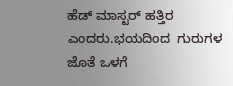ಹೆಡ್ ಮಾಸ್ಟರ್ ಹತ್ತಿರ  ಎಂದರು.ಭಯದಿಂದ  ಗುರುಗಳ ಜೊತೆ ಒಳಗೆ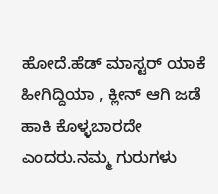ಹೋದೆ.ಹೆಡ್ ಮಾಸ್ಟರ್ ಯಾಕೆ ಹೀಗಿದ್ದಿಯಾ , ಕ್ಲೀನ್ ಆಗಿ ಜಡೆ ಹಾಕಿ ಕೊಳ್ಳಬಾರದೇ ಎಂದರು.ನಮ್ಮ ಗುರುಗಳು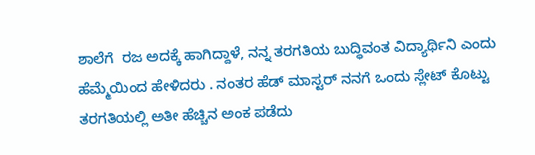ಶಾಲೆಗೆ  ರಜ ಅದಕ್ಕೆ ಹಾಗಿದ್ದಾಳೆ, ನನ್ನ ತರಗತಿಯ ಬುದ್ಧಿವಂತ ವಿದ್ಯಾರ್ಥಿನಿ ಎಂದು ಹೆಮ್ಮೆಯಿಂದ ಹೇಳಿದರು . ನಂತರ ಹೆಡ್ ಮಾಸ್ಟರ್ ನನಗೆ ಒಂದು ಸ್ಲೇಟ್ ಕೊಟ್ಟು ತರಗತಿಯಲ್ಲಿ ಅತೀ ಹೆಚ್ಚಿನ ಅಂಕ ಪಡೆದು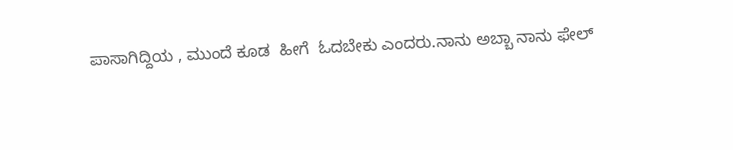ಪಾಸಾಗಿದ್ದಿಯ , ಮುಂದೆ ಕೂಡ  ಹೀಗೆ  ಓದಬೇಕು ಎಂದರು.ನಾನು ಅಬ್ಬಾ ನಾನು ಫೇಲ್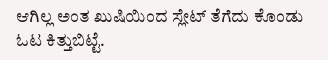ಆಗಿಲ್ಲ ಅಂತ ಖುಷಿಯಿಂದ ಸ್ಲೇಟ್ ತೆಗೆದು ಕೊಂಡು ಓಟ ಕಿತ್ತುಬಿಟ್ಟೆ.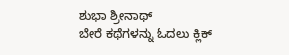ಶುಭಾ ಶ್ರೀನಾಥ್
ಬೇರೆ ಕಥೆಗಳನ್ನು ಓದಲು ಕ್ಲಿಕ್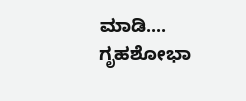ಮಾಡಿ....
ಗೃಹಶೋಭಾ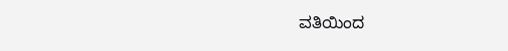ವತಿಯಿಂದ